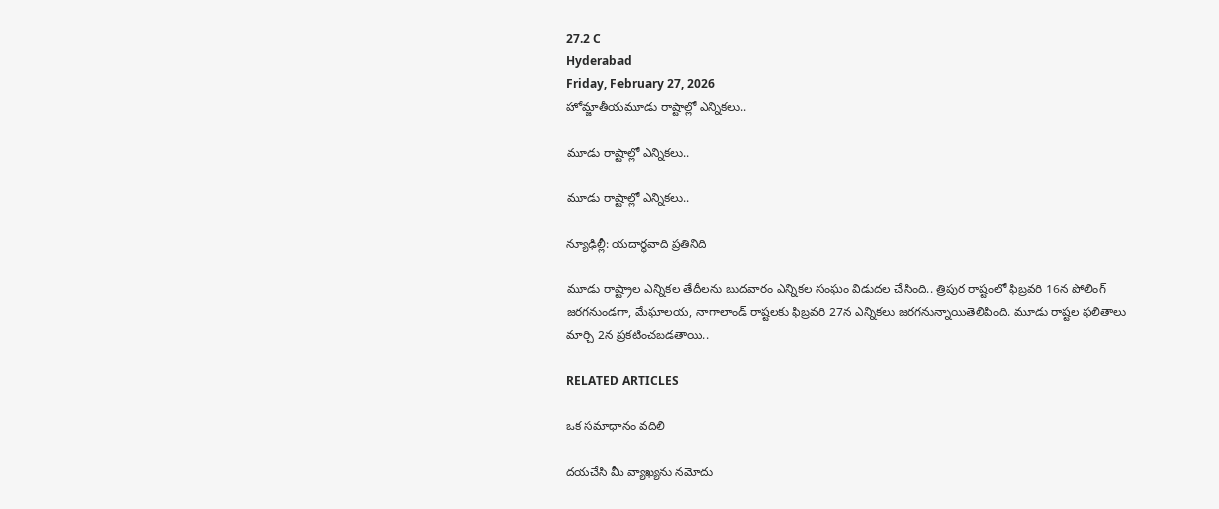27.2 C
Hyderabad
Friday, February 27, 2026
హోమ్జాతీయమూడు రాష్టాల్లో ఎన్నికలు..

మూడు రాష్టాల్లో ఎన్నికలు..

మూడు రాష్టాల్లో ఎన్నికలు..

న్యూఢిల్లీ: యదార్థవాది ప్రతినిది

మూడు రాష్ట్రాల ఎన్నికల తేదీలను బుదవారం ఎన్నికల సంఘం విడుదల చేసింది.. త్రిపుర రాష్టంలో ఫిబ్రవరి 16న పోలింగ్ జరగనుండగా, మేఘాలయ, నాగాలాండ్‌ రాష్టలకు ఫిబ్రవరి 27న ఎన్నికలు జరగనున్నాయితెలిపింది. మూడు రాష్టల ఫలితాలు మార్చి 2న ప్రకటించబడతాయి..

RELATED ARTICLES

ఒక సమాధానం వదిలి

దయచేసి మీ వ్యాఖ్యను నమోదు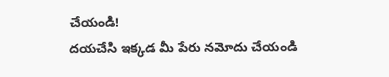చేయండి!
దయచేసి ఇక్కడ మీ పేరు నమోదు చేయండి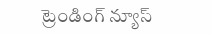ట్రెండింగ్ న్యూస్